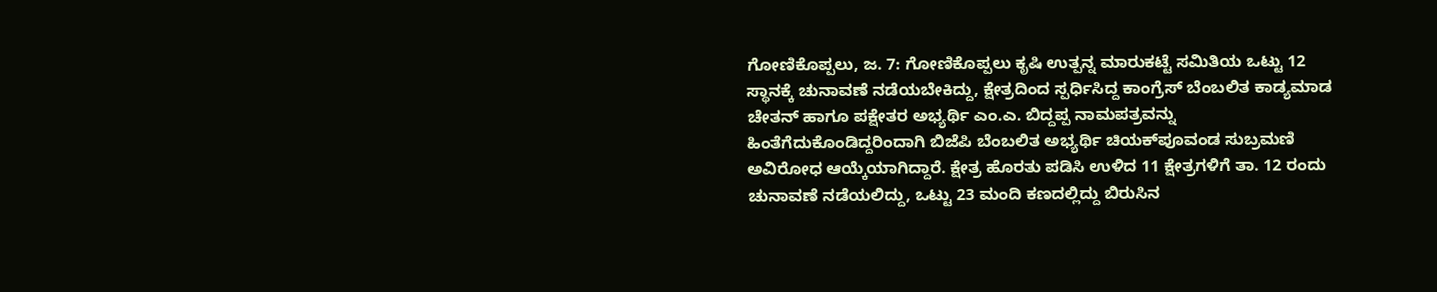ಗೋಣಿಕೊಪ್ಪಲು, ಜ. 7: ಗೋಣಿಕೊಪ್ಪಲು ಕೃಷಿ ಉತ್ಪನ್ನ ಮಾರುಕಟ್ಟೆ ಸಮಿತಿಯ ಒಟ್ಟು 12 ಸ್ಥಾನಕ್ಕೆ ಚುನಾವಣೆ ನಡೆಯಬೇಕಿದ್ದು, ಕ್ಷೇತ್ರದಿಂದ ಸ್ಪರ್ಧಿಸಿದ್ದ ಕಾಂಗ್ರೆಸ್ ಬೆಂಬಲಿತ ಕಾಡ್ಯಮಾಡ ಚೇತನ್ ಹಾಗೂ ಪಕ್ಷೇತರ ಅಭ್ಯರ್ಥಿ ಎಂ.ಎ. ಬಿದ್ದಪ್ಪ ನಾಮಪತ್ರವನ್ನು ಹಿಂತೆಗೆದುಕೊಂಡಿದ್ದರಿಂದಾಗಿ ಬಿಜೆಪಿ ಬೆಂಬಲಿತ ಅಭ್ಯರ್ಥಿ ಚಿಯಕ್‍ಪೂವಂಡ ಸುಬ್ರಮಣಿ ಅವಿರೋಧ ಆಯ್ಕೆಯಾಗಿದ್ದಾರೆ. ಕ್ಷೇತ್ರ ಹೊರತು ಪಡಿಸಿ ಉಳಿದ 11 ಕ್ಷೇತ್ರಗಳಿಗೆ ತಾ. 12 ರಂದು ಚುನಾವಣೆ ನಡೆಯಲಿದ್ದು, ಒಟ್ಟು 23 ಮಂದಿ ಕಣದಲ್ಲಿದ್ದು ಬಿರುಸಿನ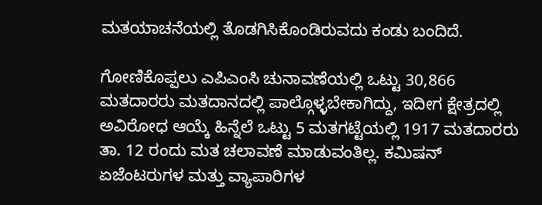ಮತಯಾಚನೆಯಲ್ಲಿ ತೊಡಗಿಸಿಕೊಂಡಿರುವದು ಕಂಡು ಬಂದಿದೆ.

ಗೋಣಿಕೊಪ್ಪಲು ಎಪಿಎಂಸಿ ಚುನಾವಣೆಯಲ್ಲಿ ಒಟ್ಟು 30,866 ಮತದಾರರು ಮತದಾನದಲ್ಲಿ ಪಾಲ್ಗೊಳ್ಳಬೇಕಾಗಿದ್ದು, ಇದೀಗ ಕ್ಷೇತ್ರದಲ್ಲಿ ಅವಿರೋಧ ಆಯ್ಕೆ ಹಿನ್ನೆಲೆ ಒಟ್ಟು 5 ಮತಗಟ್ಟೆಯಲ್ಲಿ 1917 ಮತದಾರರು ತಾ. 12 ರಂದು ಮತ ಚಲಾವಣೆ ಮಾಡುವಂತಿಲ್ಲ. ಕಮಿಷನ್ ಏಜೆಂಟರುಗಳ ಮತ್ತು ವ್ಯಾಪಾರಿಗಳ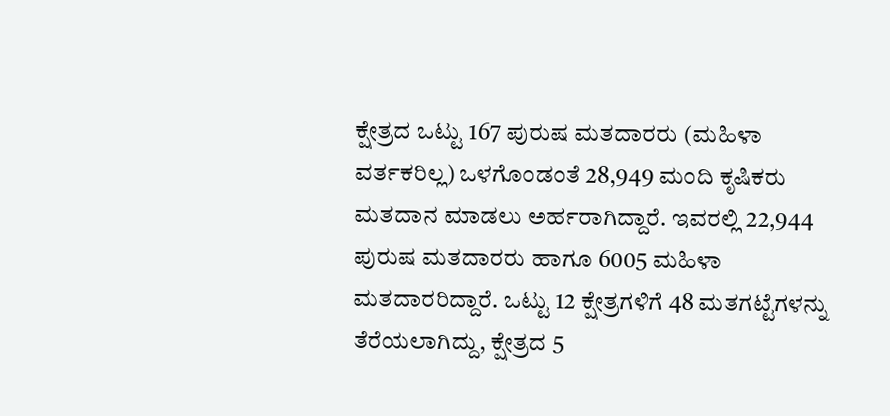ಕ್ಷೇತ್ರದ ಒಟ್ಟು 167 ಪುರುಷ ಮತದಾರರು (ಮಹಿಳಾ ವರ್ತಕರಿಲ್ಲ) ಒಳಗೊಂಡಂತೆ 28,949 ಮಂದಿ ಕೃಷಿಕರು ಮತದಾನ ಮಾಡಲು ಅರ್ಹರಾಗಿದ್ದಾರೆ. ಇವರಲ್ಲಿ 22,944 ಪುರುಷ ಮತದಾರರು ಹಾಗೂ 6005 ಮಹಿಳಾ ಮತದಾರರಿದ್ದಾರೆ. ಒಟ್ಟು 12 ಕ್ಷೇತ್ರಗಳಿಗೆ 48 ಮತಗಟ್ಟೆಗಳನ್ನು ತೆರೆಯಲಾಗಿದ್ದು, ಕ್ಷೇತ್ರದ 5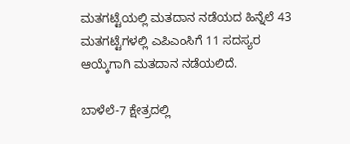ಮತಗಟ್ಟೆಯಲ್ಲಿ ಮತದಾನ ನಡೆಯದ ಹಿನ್ನೆಲೆ 43 ಮತಗಟ್ಟೆಗಳಲ್ಲಿ ಎಪಿಎಂಸಿಗೆ 11 ಸದಸ್ಯರ ಆಯ್ಕೆಗಾಗಿ ಮತದಾನ ನಡೆಯಲಿದೆ.

ಬಾಳೆಲೆ-7 ಕ್ಷೇತ್ರದಲ್ಲಿ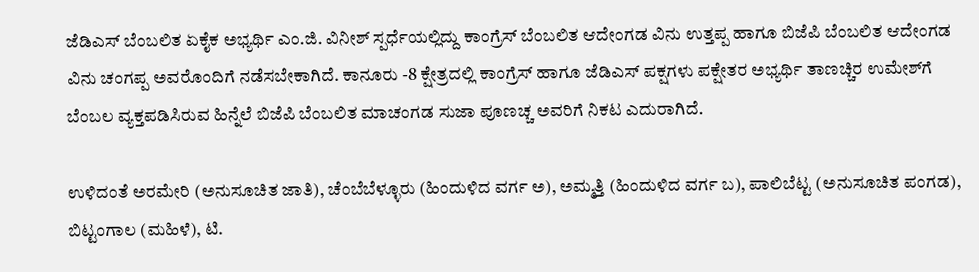ಜೆಡಿಎಸ್ ಬೆಂಬಲಿತ ಏಕೈಕ ಅಭ್ಯರ್ಥಿ ಎಂ.ಜಿ. ವಿನೀಶ್ ಸ್ಪರ್ಧೆಯಲ್ಲಿದ್ದು ಕಾಂಗ್ರೆಸ್ ಬೆಂಬಲಿತ ಆದೇಂಗಡ ವಿನು ಉತ್ತಪ್ಪ ಹಾಗೂ ಬಿಜೆಪಿ ಬೆಂಬಲಿತ ಆದೇಂಗಡ ವಿನು ಚಂಗಪ್ಪ ಅವರೊಂದಿಗೆ ನಡೆಸಬೇಕಾಗಿದೆ. ಕಾನೂರು -8 ಕ್ಷೇತ್ರದಲ್ಲಿ ಕಾಂಗ್ರೆಸ್ ಹಾಗೂ ಜೆಡಿಎಸ್ ಪಕ್ಷಗಳು ಪಕ್ಷೇತರ ಅಭ್ಯರ್ಥಿ ತಾಣಚ್ಚಿರ ಉಮೇಶ್‍ಗೆ ಬೆಂಬಲ ವ್ಯಕ್ತಪಡಿಸಿರುವ ಹಿನ್ನೆಲೆ ಬಿಜೆಪಿ ಬೆಂಬಲಿತ ಮಾಚಂಗಡ ಸುಜಾ ಪೂಣಚ್ಚ ಅವರಿಗೆ ನಿಕಟ ಎದುರಾಗಿದೆ.

ಉಳಿದಂತೆ ಅರಮೇರಿ (ಅನುಸೂಚಿತ ಜಾತಿ), ಚೆಂಬೆಬೆಳ್ಳೂರು (ಹಿಂದುಳಿದ ವರ್ಗ ಅ), ಅಮ್ಮತ್ತಿ (ಹಿಂದುಳಿದ ವರ್ಗ ಬ), ಪಾಲಿಬೆಟ್ಟ (ಅನುಸೂಚಿತ ಪಂಗಡ), ಬಿಟ್ಟಂಗಾಲ (ಮಹಿಳೆ), ಟಿ.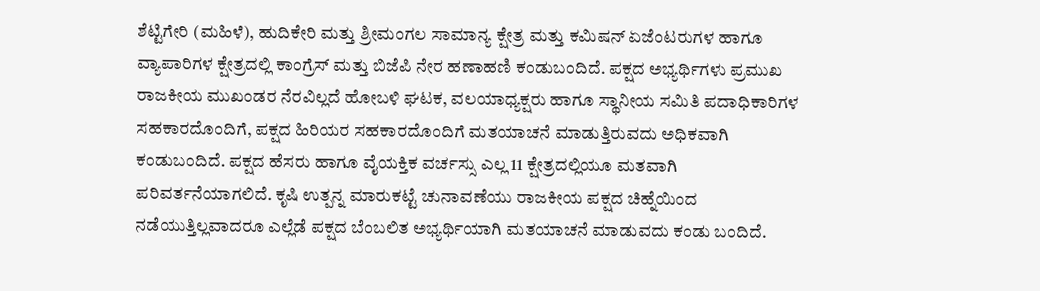ಶೆಟ್ಟಿಗೇರಿ (ಮಹಿಳೆ), ಹುದಿಕೇರಿ ಮತ್ತು ಶ್ರೀಮಂಗಲ ಸಾಮಾನ್ಯ ಕ್ಷೇತ್ರ ಮತ್ತು ಕಮಿಷನ್ ಏಜೆಂಟರುಗಳ ಹಾಗೂ ವ್ಯಾಪಾರಿಗಳ ಕ್ಷೇತ್ರದಲ್ಲಿ ಕಾಂಗ್ರೆಸ್ ಮತ್ತು ಬಿಜೆಪಿ ನೇರ ಹಣಾಹಣಿ ಕಂಡುಬಂದಿದೆ. ಪಕ್ಷದ ಅಭ್ಯರ್ಥಿಗಳು ಪ್ರಮುಖ ರಾಜಕೀಯ ಮುಖಂಡರ ನೆರವಿಲ್ಲದೆ ಹೋಬಳಿ ಘಟಕ, ವಲಯಾಧ್ಯಕ್ಷರು ಹಾಗೂ ಸ್ಥಾನೀಯ ಸಮಿತಿ ಪದಾಧಿಕಾರಿಗಳ ಸಹಕಾರದೊಂದಿಗೆ, ಪಕ್ಷದ ಹಿರಿಯರ ಸಹಕಾರದೊಂದಿಗೆ ಮತಯಾಚನೆ ಮಾಡುತ್ತಿರುವದು ಅಧಿಕವಾಗಿ ಕಂಡುಬಂದಿದೆ. ಪಕ್ಷದ ಹೆಸರು ಹಾಗೂ ವೈಯಕ್ತಿಕ ವರ್ಚಸ್ಸು ಎಲ್ಲ 11 ಕ್ಷೇತ್ರದಲ್ಲಿಯೂ ಮತವಾಗಿ ಪರಿವರ್ತನೆಯಾಗಲಿದೆ. ಕೃಷಿ ಉತ್ಪನ್ನ ಮಾರುಕಟ್ಟೆ ಚುನಾವಣೆಯು ರಾಜಕೀಯ ಪಕ್ಷದ ಚಿಹ್ನೆಯಿಂದ ನಡೆಯುತ್ತಿಲ್ಲವಾದರೂ ಎಲ್ಲೆಡೆ ಪಕ್ಷದ ಬೆಂಬಲಿತ ಅಭ್ಯರ್ಥಿಯಾಗಿ ಮತಯಾಚನೆ ಮಾಡುವದು ಕಂಡು ಬಂದಿದೆ.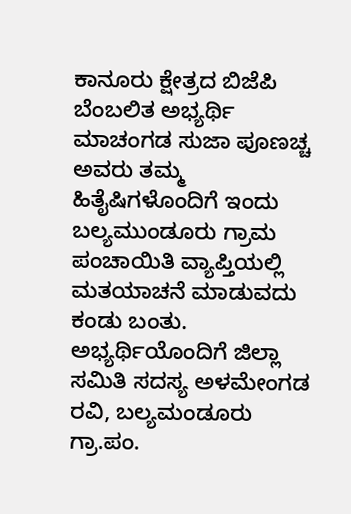ಕಾನೂರು ಕ್ಷೇತ್ರದ ಬಿಜೆಪಿ ಬೆಂಬಲಿತ ಅಭ್ಯರ್ಥಿ ಮಾಚಂಗಡ ಸುಜಾ ಪೂಣಚ್ಚ ಅವರು ತಮ್ಮ ಹಿತೈಷಿಗಳೊಂದಿಗೆ ಇಂದು ಬಲ್ಯಮುಂಡೂರು ಗ್ರಾಮ ಪಂಚಾಯಿತಿ ವ್ಯಾಪ್ತಿಯಲ್ಲಿ ಮತಯಾಚನೆ ಮಾಡುವದು ಕಂಡು ಬಂತು. ಅಭ್ಯರ್ಥಿಯೊಂದಿಗೆ ಜಿಲ್ಲಾ ಸಮಿತಿ ಸದಸ್ಯ ಅಳಮೇಂಗಡ ರವಿ, ಬಲ್ಯಮಂಡೂರು ಗ್ರಾ.ಪಂ.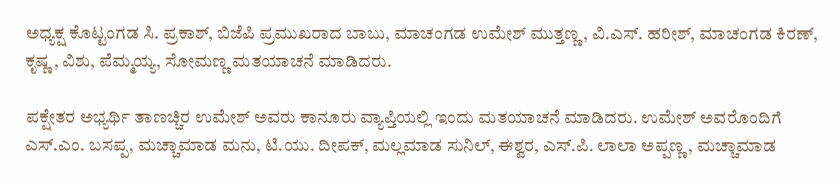ಅಧ್ಯಕ್ಷ ಕೊಟ್ಟಂಗಡ ಸಿ. ಪ್ರಕಾಶ್, ಬಿಜೆಪಿ ಪ್ರಮುಖರಾದ ಬಾಬು, ಮಾಚಂಗಡ ಉಮೇಶ್ ಮುತ್ತಣ್ಣ, ವಿ.ಎಸ್. ಹರೀಶ್, ಮಾಚಂಗಡ ಕಿರಣ್, ಕೃಷ್ಣ , ವಿಶು, ಪೆಮ್ಮಯ್ಯ, ಸೋಮಣ್ಣ ಮತಯಾಚನೆ ಮಾಡಿದರು.

ಪಕ್ಷೇತರ ಅಭ್ಯರ್ಥಿ ತಾಣಚ್ಚಿರ ಉಮೇಶ್ ಅವರು ಕಾನೂರು ವ್ಯಾಪ್ತಿಯಲ್ಲಿ ಇಂದು ಮತಯಾಚನೆ ಮಾಡಿದರು. ಉಮೇಶ್ ಅವರೊಂದಿಗೆ ಎಸ್.ಎಂ. ಬಸಪ್ಪ, ಮಚ್ಚಾಮಾಡ ಮನು, ಟಿ.ಯು. ದೀಪಕ್, ಮಲ್ಲಮಾಡ ಸುನಿಲ್, ಈಶ್ವರ, ಎಸ್.ಪಿ. ಲಾಲಾ ಅಪ್ಪಣ್ಣ, ಮಚ್ಚಾಮಾಡ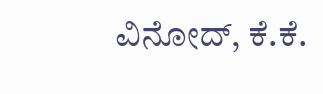ವಿನೋದ್, ಕೆ.ಕೆ.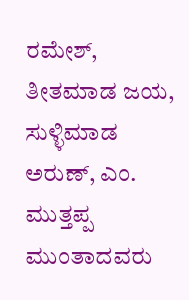ರಮೇಶ್, ತೀತಮಾಡ ಜಯ, ಸುಳ್ಳಿಮಾಡ ಅರುಣ್, ಎಂ. ಮುತ್ತಪ್ಪ ಮುಂತಾದವರು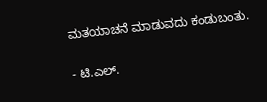ಮತಯಾಚನೆ ಮಾಡುವದು ಕಂಡುಬಂತು.

- ಟಿ.ಎಲ್.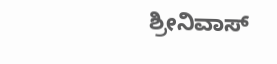ಶ್ರೀನಿವಾಸ್